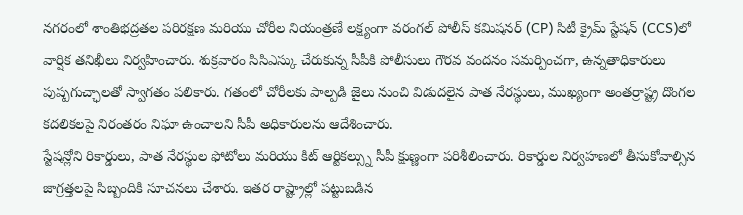నగరంలో శాంతిభద్రతల పరిరక్షణ మరియు చోరీల నియంత్రణే లక్ష్యంగా వరంగల్ పోలీస్ కమిషనర్ (CP) సిటీ క్రైమ్ స్టేషన్ (CCS)లో వార్షిక తనిఖీలు నిర్వహించారు. శుక్రవారం సిసిఎస్కు చేరుకున్న సీపీకి పోలీసులు గౌరవ వందనం సమర్పించగా, ఉన్నతాధికారులు పుష్పగుచ్ఛాలతో స్వాగతం పలికారు. గతంలో చోరీలకు పాల్పడి జైలు నుంచి విడుదలైన పాత నేరస్థులు, ముఖ్యంగా అంతర్రాష్ట్ర దొంగల కదలికలపై నిరంతరం నిఘా ఉంచాలని సీపీ అధికారులను ఆదేశించారు.
స్టేషన్లోని రికార్డులు, పాత నేరస్థుల ఫోటోలు మరియు కిట్ ఆర్టికల్స్ను సీపీ క్షుణ్ణంగా పరిశీలించారు. రికార్డుల నిర్వహణలో తీసుకోవాల్సిన జాగ్రత్తలపై సిబ్బందికి సూచనలు చేశారు. ఇతర రాష్ట్రాల్లో పట్టుబడిన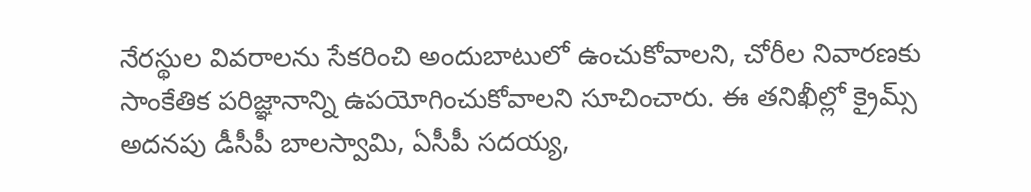నేరస్థుల వివరాలను సేకరించి అందుబాటులో ఉంచుకోవాలని, చోరీల నివారణకు సాంకేతిక పరిజ్ఞానాన్ని ఉపయోగించుకోవాలని సూచించారు. ఈ తనిఖీల్లో క్రైమ్స్ అదనపు డీసీపీ బాలస్వామి, ఏసీపీ సదయ్య,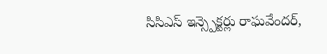సిసిఎస్ ఇన్స్పెక్టర్లు రాఘవేందర్,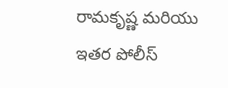రామకృష్ణ మరియు ఇతర పోలీస్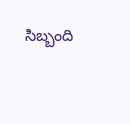సిబ్బంది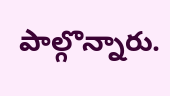పాల్గొన్నారు.